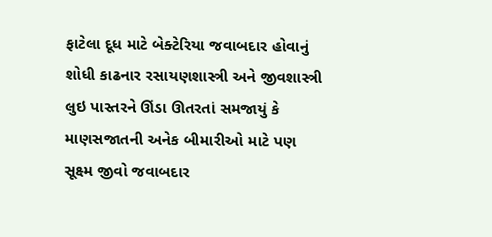ફાટેલા દૂધ માટે બેક્ટેરિયા જવાબદાર હોવાનું શોધી કાઢનાર રસાયણશાસ્ત્રી અને જીવશાસ્ત્રી લુઇ પાસ્તરને ઊંડા ઊતરતાં સમજાયું કે માણસજાતની અનેક બીમારીઓ માટે પણ સૂક્ષ્મ જીવો જવાબદાર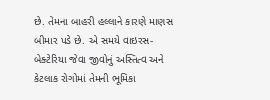છે. તેમના બાહરી હલ્લાને કારણે માણસ બીમાર પડે છે. એ સમયે વાઇરસ-બેક્ટેરિયા જેવા જીવોનું અસ્તિત્વ અને કેટલાક રોગોમાં તેમની ભૂમિકા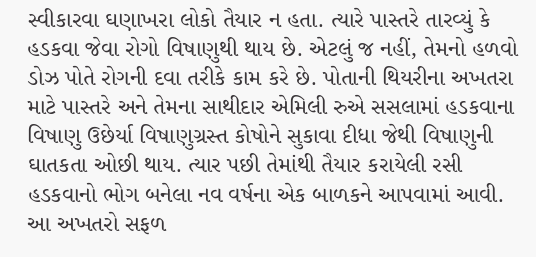સ્વીકારવા ઘણાખરા લોકો તૈયાર ન હતા. ત્યારે પાસ્તરે તારવ્યું કે હડકવા જેવા રોગો વિષાણુથી થાય છે. એટલું જ નહીં, તેમનો હળવો ડોઝ પોતે રોગની દવા તરીકે કામ કરે છે. પોતાની થિયરીના અખતરા માટે પાસ્તરે અને તેમના સાથીદાર એમિલી રુએ સસલામાં હડકવાના વિષાણુ ઉછેર્યા વિષાણુગ્રસ્ત કોષોને સુકાવા દીધા જેથી વિષાણુની ઘાતકતા ઓછી થાય. ત્યાર પછી તેમાંથી તૈયાર કરાયેલી રસી હડકવાનો ભોગ બનેલા નવ વર્ષના એક બાળકને આપવામાં આવી. આ અખતરો સફળ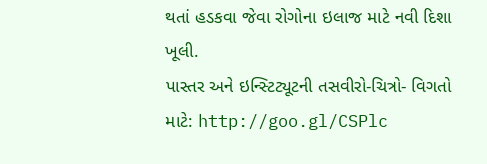થતાં હડકવા જેવા રોગોના ઇલાજ માટે નવી દિશા ખૂલી.
પાસ્તર અને ઇન્સ્ટિટ્યૂટની તસવીરો-ચિત્રો- વિગતો માટે: http://goo.gl/CSPlc